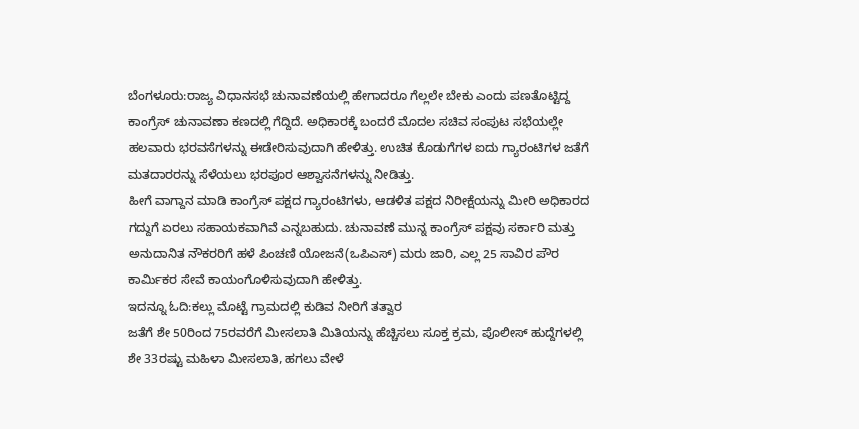ಬೆಂಗಳೂರು:ರಾಜ್ಯ ವಿಧಾನಸಭೆ ಚುನಾವಣೆಯಲ್ಲಿ ಹೇಗಾದರೂ ಗೆಲ್ಲಲೇ ಬೇಕು ಎಂದು ಪಣತೊಟ್ಟಿದ್ದ ಕಾಂಗ್ರೆಸ್ ಚುನಾವಣಾ ಕಣದಲ್ಲಿ ಗೆದ್ದಿದೆ. ಅಧಿಕಾರಕ್ಕೆ ಬಂದರೆ ಮೊದಲ ಸಚಿವ ಸಂಪುಟ ಸಭೆಯಲ್ಲೇ ಹಲವಾರು ಭರವಸೆಗಳನ್ನು ಈಡೇರಿಸುವುದಾಗಿ ಹೇಳಿತ್ತು. ಉಚಿತ ಕೊಡುಗೆಗಳ ಐದು ಗ್ಯಾರಂಟಿಗಳ ಜತೆಗೆ ಮತದಾರರನ್ನು ಸೆಳೆಯಲು ಭರಪೂರ ಆಶ್ವಾಸನೆಗಳನ್ನು ನೀಡಿತ್ತು.
ಹೀಗೆ ವಾಗ್ದಾನ ಮಾಡಿ ಕಾಂಗ್ರೆಸ್ ಪಕ್ಷದ ಗ್ಯಾರಂಟಿಗಳು, ಆಡಳಿತ ಪಕ್ಷದ ನಿರೀಕ್ಷೆಯನ್ನು ಮೀರಿ ಅಧಿಕಾರದ ಗದ್ದುಗೆ ಏರಲು ಸಹಾಯಕವಾಗಿವೆ ಎನ್ನಬಹುದು. ಚುನಾವಣೆ ಮುನ್ನ ಕಾಂಗ್ರೆಸ್ ಪಕ್ಷವು ಸರ್ಕಾರಿ ಮತ್ತು ಅನುದಾನಿತ ನೌಕರರಿಗೆ ಹಳೆ ಪಿಂಚಣಿ ಯೋಜನೆ(ಒಪಿಎಸ್) ಮರು ಜಾರಿ, ಎಲ್ಲ 25 ಸಾವಿರ ಪೌರ ಕಾರ್ಮಿಕರ ಸೇವೆ ಕಾಯಂಗೊಳಿಸುವುದಾಗಿ ಹೇಳಿತ್ತು.
ಇದನ್ನೂ ಓದಿ:ಕಲ್ಲು ಮೊಟ್ಟೆ ಗ್ರಾಮದಲ್ಲಿ ಕುಡಿವ ನೀರಿಗೆ ತತ್ವಾರ
ಜತೆಗೆ ಶೇ 50ರಿಂದ 75ರವರೆಗೆ ಮೀಸಲಾತಿ ಮಿತಿಯನ್ನು ಹೆಚ್ಚಿಸಲು ಸೂಕ್ತ ಕ್ರಮ, ಪೊಲೀಸ್ ಹುದ್ದೆಗಳಲ್ಲಿ ಶೇ 33ರಷ್ಟು ಮಹಿಳಾ ಮೀಸಲಾತಿ, ಹಗಲು ವೇಳೆ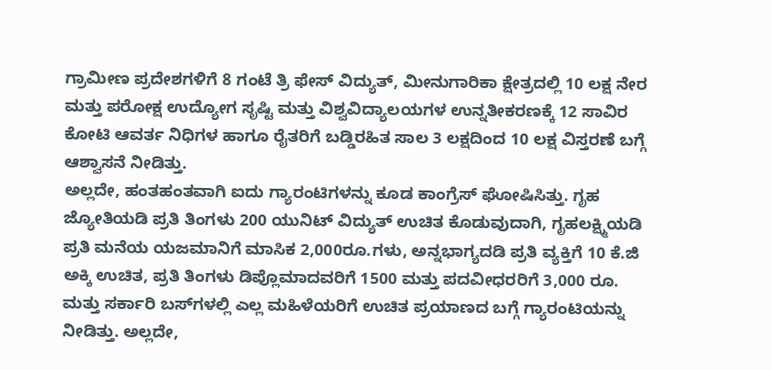ಗ್ರಾಮೀಣ ಪ್ರದೇಶಗಳಿಗೆ 8 ಗಂಟೆ ತ್ರಿ ಫೇಸ್ ವಿದ್ಯುತ್, ಮೀನುಗಾರಿಕಾ ಕ್ಷೇತ್ರದಲ್ಲಿ 10 ಲಕ್ಷ ನೇರ ಮತ್ತು ಪರೋಕ್ಷ ಉದ್ಯೋಗ ಸೃಷ್ಟಿ ಮತ್ತು ವಿಶ್ವವಿದ್ಯಾಲಯಗಳ ಉನ್ನತೀಕರಣಕ್ಕೆ 12 ಸಾವಿರ ಕೋಟಿ ಆವರ್ತ ನಿಧಿಗಳ ಹಾಗೂ ರೈತರಿಗೆ ಬಡ್ಡಿರಹಿತ ಸಾಲ 3 ಲಕ್ಷದಿಂದ 10 ಲಕ್ಷ ವಿಸ್ತರಣೆ ಬಗ್ಗೆ ಆಶ್ವಾಸನೆ ನೀಡಿತ್ತು.
ಅಲ್ಲದೇ, ಹಂತಹಂತವಾಗಿ ಐದು ಗ್ಯಾರಂಟಿಗಳನ್ನು ಕೂಡ ಕಾಂಗ್ರೆಸ್‌ ಘೋಷಿಸಿತ್ತು. ಗೃಹ ಜ್ಯೋತಿಯಡಿ ಪ್ರತಿ ತಿಂಗಳು 200 ಯುನಿಟ್ ವಿದ್ಯುತ್‌ ಉಚಿತ ಕೊಡುವುದಾಗಿ, ಗೃಹಲಕ್ಷ್ಮಿಯಡಿ ಪ್ರತಿ ಮನೆಯ ಯಜಮಾನಿಗೆ ಮಾಸಿಕ 2,000ರೂ.ಗಳು, ಅನ್ನಭಾಗ್ಯದಡಿ ಪ್ರತಿ ವ್ಯಕ್ತಿಗೆ 10 ಕೆ.ಜಿ ಅಕ್ಕಿ ಉಚಿತ, ಪ್ರತಿ ತಿಂಗಳು ಡಿಪ್ಲೊಮಾದವರಿಗೆ 1500 ಮತ್ತು ಪದವೀಧರರಿಗೆ 3,000 ರೂ. ಮತ್ತು ಸರ್ಕಾರಿ ಬಸ್‌ಗಳಲ್ಲಿ ಎಲ್ಲ ಮಹಿಳೆಯರಿಗೆ ಉಚಿತ ಪ್ರಯಾಣದ ಬಗ್ಗೆ ಗ್ಯಾರಂಟಿಯನ್ನು ನೀಡಿತ್ತು. ಅಲ್ಲದೇ,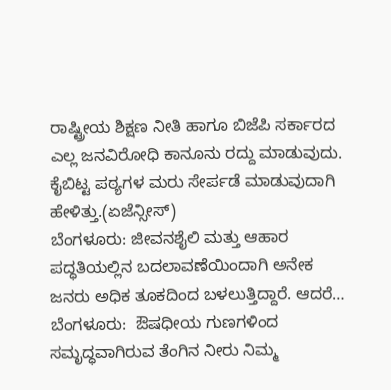ರಾಷ್ಟ್ರೀಯ ಶಿಕ್ಷಣ ನೀತಿ ಹಾಗೂ ಬಿಜೆಪಿ ಸರ್ಕಾರದ ಎಲ್ಲ ಜನವಿರೋಧಿ ಕಾನೂನು ರದ್ದು ಮಾಡುವುದು. ಕೈಬಿಟ್ಟ ಪಠ್ಯಗಳ ಮರು ಸೇರ್ಪಡೆ ಮಾಡುವುದಾಗಿ ಹೇಳಿತ್ತು.(ಏಜೆನ್ಸೀಸ್)
ಬೆಂಗಳೂರು: ಜೀವನಶೈಲಿ ಮತ್ತು ಆಹಾರ ಪದ್ಧತಿಯಲ್ಲಿನ ಬದಲಾವಣೆಯಿಂದಾಗಿ ಅನೇಕ ಜನರು ಅಧಿಕ ತೂಕದಿಂದ ಬಳಲುತ್ತಿದ್ದಾರೆ. ಆದರೆ…
ಬೆಂಗಳೂರು:  ಔಷಧೀಯ ಗುಣಗಳಿಂದ ಸಮೃದ್ಧವಾಗಿರುವ ತೆಂಗಿನ ನೀರು ನಿಮ್ಮ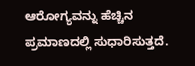ಆರೋಗ್ಯವನ್ನು ಹೆಚ್ಚಿನ ಪ್ರಮಾಣದಲ್ಲಿ ಸುಧಾರಿಸುತ್ತದೆ.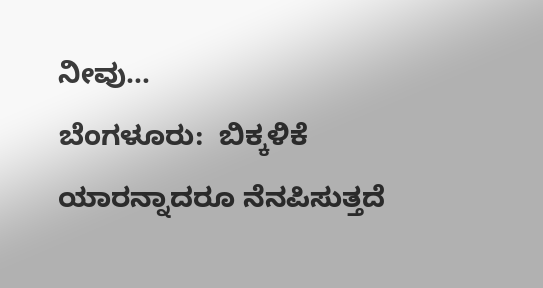ನೀವು…
ಬೆಂಗಳೂರು:  ಬಿಕ್ಕಳಿಕೆ ಯಾರನ್ನಾದರೂ ನೆನಪಿಸುತ್ತದೆ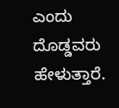ಎಂದು ದೊಡ್ಡವರು ಹೇಳುತ್ತಾರೆ.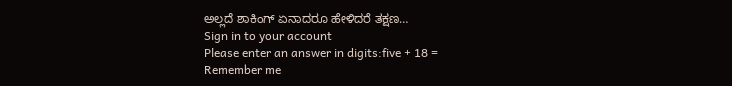ಅಲ್ಲದೆ ಶಾಕಿಂಗ್ ಏನಾದರೂ ಹೇಳಿದರೆ ತಕ್ಷಣ…
Sign in to your account
Please enter an answer in digits:five + 18 =
Remember me